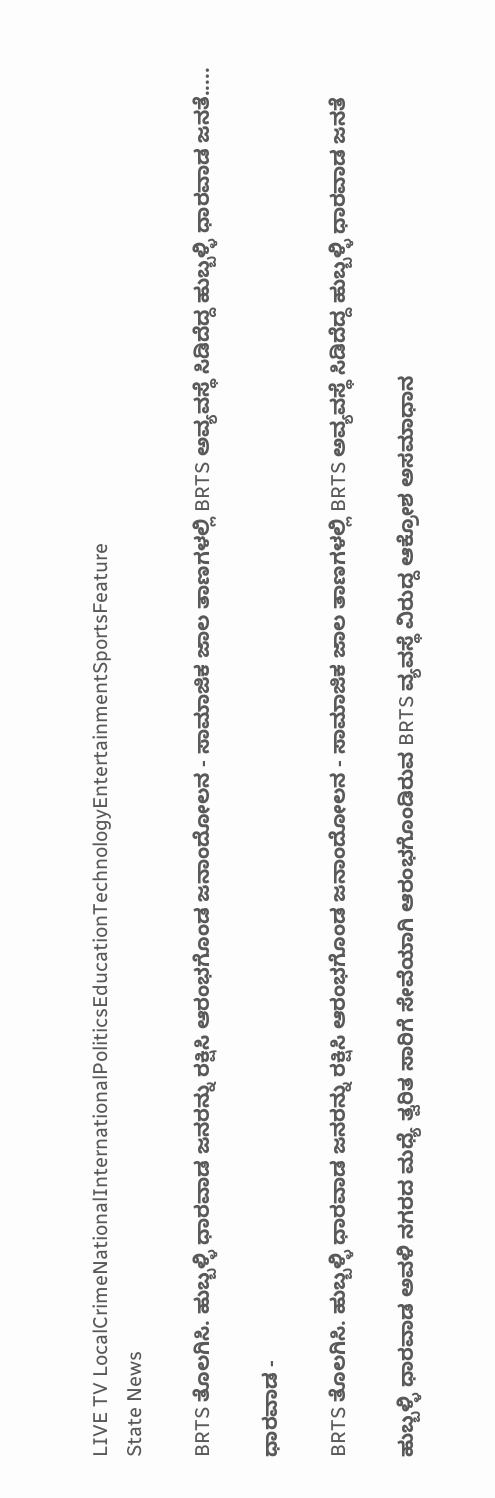LIVE TV LocalCrimeNationalInternationalPoliticsEducationTechnologyEntertainmentSportsFeature
State News

BRTS ತೊಲಗಿಸಿ. ಹುಬ್ಬಳ್ಳಿ ಧಾರವಾಡ ಜನರನ್ನು ರಕ್ಷಿಸಿ ಆರಂಭಗೊಂಡ ಜನಾಂದೋಲನ - ಸಾಮಾಜಿಕ ಜಾಲ ತಾಣಗಳಲ್ಲಿ BRTS ಅವ್ಯವಸ್ಥೆ ಸಿಡಿದೆದ್ದ ಹುಬ್ಬಳ್ಳಿ ಧಾರವಾಡ ಜನತೆ.....

ಧಾರವಾಡ -

BRTS ತೊಲಗಿಸಿ. ಹುಬ್ಬಳ್ಳಿ ಧಾರವಾಡ ಜನರನ್ನು ರಕ್ಷಿಸಿ ಆರಂಭಗೊಂಡ ಜನಾಂದೋಲನ - ಸಾಮಾಜಿಕ ಜಾಲ ತಾಣಗಳಲ್ಲಿ BRTS ಅವ್ಯವಸ್ಥೆ ಸಿಡಿದೆದ್ದ ಹುಬ್ಬಳ್ಳಿ ಧಾರವಾಡ ಜನತೆ

ಹುಬ್ಬಳ್ಳಿ ಧಾರವಾಡ ಅವಳಿ ನಗರದ ಮಧ್ಯೆ ತ್ವರಿತ ಸಾರಿಗೆ ಸೇವೆಯಾಗಿ ಆರಂಭಗೊಂಡಿರುವ BRTS ವ್ಯವಸ್ಥೆ ವಿರುದ್ದ ಆಕ್ರೋಶ ಅಸಮಾಧಾನ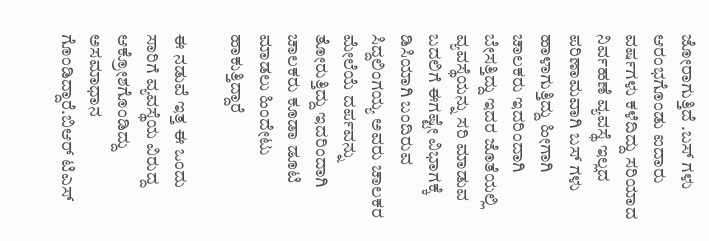ಜೋರಾಗುತ್ತಿದೆ .ಬಸ್ ಗಳು ಆರಂಭಗೊಂಡು ಐದಾರು ವರ್ಷಗಳು ಕಳೆದಿದ್ದು ಸರಿಯಾದ ನಿರ್ವಹಣೆ ವ್ಯವಸ್ಥೆ ಇಲ್ಲದ ಪರಿಣಾಮವಾಗಿ ಬಸ್ ಗಳು ಹಾಳಾಗುತ್ತಿದ್ದು ಹೀಗಾಗಿ ಚಾಲಕರು ಇದರಿಂದಾಗಿ ಬೇಸತ್ತಿದ್ದು ಇದರ ಜೊತೆಯಲ್ಲಿ ವ್ಯವಸ್ಥೆಯನ್ನು ಸರಿ ಮಾಡುವ ಬದಲಿಗೆ ಈಗಷ್ಟೇ ವಿಭಾಗಕ್ಕೆ ಡಿಸಿಯಾಗಿ ಬಂದಿರುವ ಸಿದ್ದಲಿಂಗಯ್ಯ ಅವರು ಚಾಲಕರ ಮೇಲೆಯೆ ದರ್ಪವನ್ನು ತೋರುತ್ತಿದ್ದು ಇದರಿಂದಾಗಿ ಚಾಲಕರು ಕೂಡಾ ಡೂಟಿ ಮಾಡಲು ಹಿಂದೇಟು ಹಾಕುತ್ತಿದ್ದಾರೆ

ಈ ನಡುವೆ ಇತ್ತ ಈ ಒಂದು ಸಾರಿಗೆ ವ್ಯವಸ್ಥೆಯ ವಿರುದ್ದ ಆಕ್ರೋಶಗೊಂಡಿದ್ದು ಅಸಮಾಧಾನ ಗೊಂಡಿದ್ದಾರೆ.ಬಿಆರ್ ಟಿಎಸ್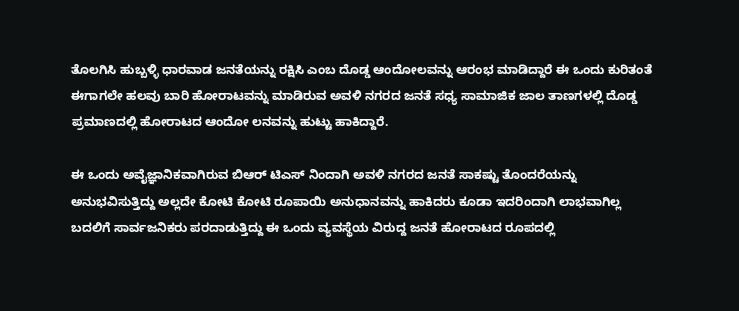ತೊಲಗಿಸಿ ಹುಬ್ಬಳ್ಳಿ ಧಾರವಾಡ ಜನತೆಯನ್ನು ರಕ್ಷಿಸಿ ಎಂಬ ದೊಡ್ಡ ಆಂದೋಲವನ್ನು ಆರಂಭ ಮಾಡಿದ್ದಾರೆ ಈ ಒಂದು ಕುರಿತಂತೆ ಈಗಾಗಲೇ ಹಲವು ಬಾರಿ ಹೋರಾಟವನ್ನು ಮಾಡಿರುವ ಅವಳಿ ನಗರದ ಜನತೆ ಸಧ್ಯ ಸಾಮಾಜಿಕ ಜಾಲ ತಾಣಗಳಲ್ಲಿ ದೊಡ್ಡ ಪ್ರಮಾಣದಲ್ಲಿ ಹೋರಾಟದ ಆಂದೋ ಲನವನ್ನು ಹುಟ್ಟು ಹಾಕಿದ್ದಾರೆ.

ಈ ಒಂದು ಅವೈಜ್ಞಾನಿಕವಾಗಿರುವ ಬಿಆರ್ ಟಿಎಸ್ ನಿಂದಾಗಿ ಅವಳಿ ನಗರದ ಜನತೆ ಸಾಕಷ್ಟು ತೊಂದರೆಯನ್ನು ಅನುಭವಿಸುತ್ತಿದ್ದು ಅಲ್ಲದೇ ಕೋಟಿ ಕೋಟಿ ರೂಪಾಯಿ ಅನುಧಾನವನ್ನು ಹಾಕಿದರು ಕೂಡಾ ಇದರಿಂದಾಗಿ ಲಾಭವಾಗಿಲ್ಲ ಬದಲಿಗೆ ಸಾರ್ವಜನಿಕರು ಪರದಾಡುತ್ತಿದ್ದು ಈ ಒಂದು ವ್ಯವಸ್ಥೆಯ ವಿರುದ್ದ ಜನತೆ ಹೋರಾಟದ ರೂಪದಲ್ಲಿ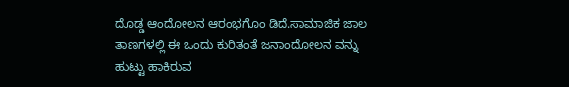ದೊಡ್ಡ ಆಂದೋಲನ ಆರಂಭಗೊಂ ಡಿದೆ.ಸಾಮಾಜಿಕ ಜಾಲ ತಾಣಗಳಲ್ಲಿ ಈ ಒಂದು ಕುರಿತಂತೆ ಜನಾಂದೋಲನ ವನ್ನು ಹುಟ್ಟು ಹಾಕಿರುವ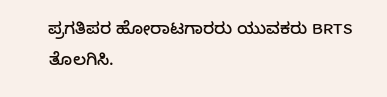ಪ್ರಗತಿಪರ ಹೋರಾಟಗಾರರು ಯುವಕರು BRTS ತೊಲಗಿಸಿ.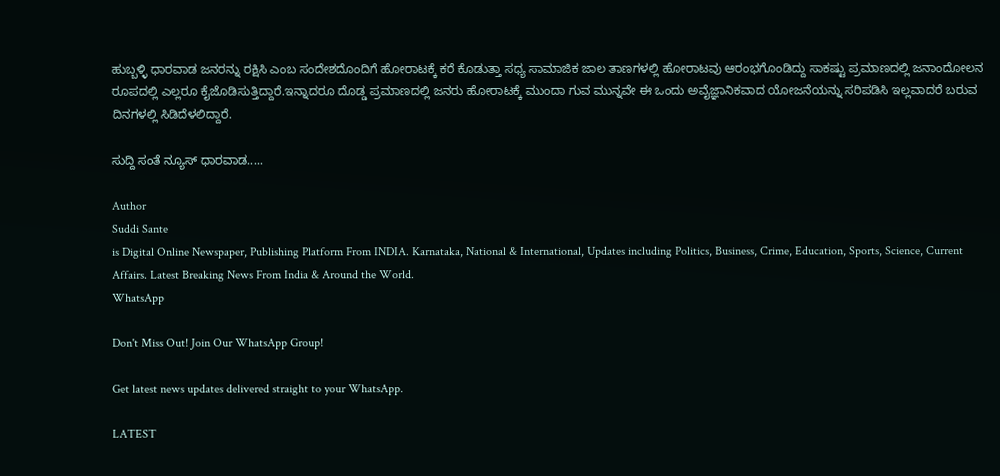ಹುಬ್ಬಳ್ಳಿ ಧಾರವಾಡ ಜನರನ್ನು ರಕ್ಷಿಸಿ ಎಂಬ ಸಂದೇಶದೊಂದಿಗೆ ಹೋರಾಟಕ್ಕೆ ಕರೆ ಕೊಡುತ್ತಾ ಸಧ್ಯ ಸಾಮಾಜಿಕ ಜಾಲ ತಾಣಗಳಲ್ಲಿ ಹೋರಾಟವು ಆರಂಭಗೊಂಡಿದ್ದು ಸಾಕಷ್ಟು ಪ್ರಮಾಣದಲ್ಲಿ ಜನಾಂದೋಲನ ರೂಪದಲ್ಲಿ ಎಲ್ಲರೂ ಕೈಜೊಡಿಸುತ್ತಿದ್ದಾರೆ.ಇನ್ನಾದರೂ ದೊಡ್ಡ ಪ್ರಮಾಣದಲ್ಲಿ ಜನರು ಹೋರಾಟಕ್ಕೆ ಮುಂದಾ ಗುವ ಮುನ್ನವೇ ಈ ಒಂದು ಅವೈಜ್ಞಾನಿಕವಾದ ಯೋಜನೆಯನ್ನು ಸರಿಪಡಿಸಿ ಇಲ್ಲವಾದರೆ ಬರುವ ದಿನಗಳಲ್ಲಿ ಸಿಡಿದೆಳಲಿದ್ದಾರೆ.

ಸುದ್ದಿ ಸಂತೆ ನ್ಯೂಸ್ ಧಾರವಾಡ.....

Author
Suddi Sante
is Digital Online Newspaper, Publishing Platform From INDIA. Karnataka, National & International, Updates including Politics, Business, Crime, Education, Sports, Science, Current Affairs. Latest Breaking News From India & Around the World.
WhatsApp

Don't Miss Out! Join Our WhatsApp Group!

Get latest news updates delivered straight to your WhatsApp.

LATEST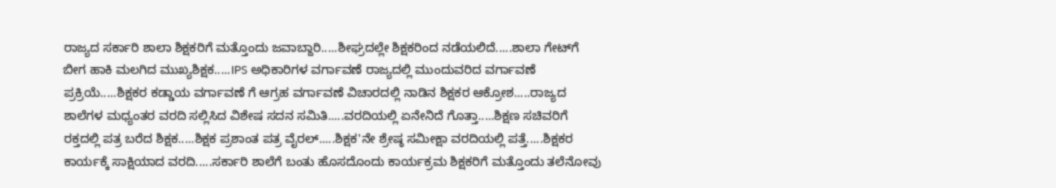ರಾಜ್ಯದ ಸರ್ಕಾರಿ ಶಾಲಾ ಶಿಕ್ಷಕರಿಗೆ ಮತ್ತೊಂದು ಜವಾಬ್ದಾರಿ.....ಶೀಘ್ರದಲ್ಲೇ ಶಿಕ್ಷಕರಿಂದ ನಡೆಯಲಿದೆ.....ಶಾಲಾ ಗೇಟ್‌ಗೆ ಬೀಗ ಹಾಕಿ ಮಲಗಿದ ಮುಖ್ಯಶಿಕ್ಷಕ.....IPS ಅಧಿಕಾರಿಗಳ ವರ್ಗಾವಣೆ ರಾಜ್ಯದಲ್ಲಿ ಮುಂದುವರಿದ ವರ್ಗಾವಣೆ ಪ್ರಕ್ರಿಯೆ.....ಶಿಕ್ಷಕರ ಕಡ್ಡಾಯ ವರ್ಗಾವಣೆ ಗೆ ಆಗ್ರಹ ವರ್ಗಾವಣೆ ವಿಚಾರದಲ್ಲಿ ನಾಡಿನ ಶಿಕ್ಷಕರ ಆಕ್ರೋಶ.....ರಾಜ್ಯದ ಶಾಲೆಗಳ ಮಧ್ಯಂತರ ವರದಿ ಸಲ್ಲಿಸಿದ ವಿಶೇಷ ಸದನ ಸಮಿತಿ.....ವರದಿಯಲ್ಲಿ ಏನೇನಿದೆ ಗೊತ್ತಾ.....ಶಿಕ್ಷಣ ಸಚಿವರಿಗೆ ರಕ್ತದಲ್ಲಿ ಪತ್ರ ಬರೆದ ಶಿಕ್ಷಕ.....ಶಿಕ್ಷಕ ಪ್ರಶಾಂತ ಪತ್ರ ವೈರಲ್.....ಶಿಕ್ಷಕ'ನೇ ಶ್ರೇಷ್ಠ ಸಮೀಕ್ಷಾ ವರದಿಯಲ್ಲಿ ಪತ್ತೆ.....ಶಿಕ್ಷಕರ ಕಾರ್ಯಕ್ಕೆ ಸಾಕ್ಷಿಯಾದ ವರದಿ.....ಸರ್ಕಾರಿ ಶಾಲೆಗೆ ಬಂತು ಹೊಸದೊಂದು ಕಾರ್ಯಕ್ರಮ ಶಿಕ್ಷಕರಿಗೆ ಮತ್ತೊಂದು ತಲೆನೋವು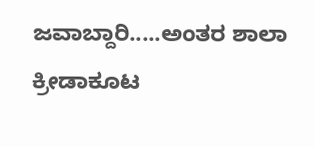ಜವಾಬ್ದಾರಿ.....ಅಂತರ ಶಾಲಾ ಕ್ರೀಡಾಕೂಟ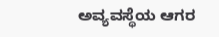ಅವ್ಯವಸ್ಥೆಯ ಆಗರ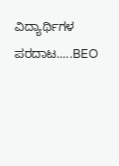ವಿದ್ಯಾರ್ಥಿಗಳ ಪರದಾಟ.....BEO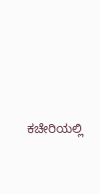ಕಚೇರಿಯಲ್ಲಿ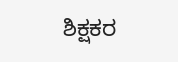ಶಿಕ್ಷಕರ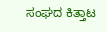ಸಂಘದ ಕಿತ್ತಾಟ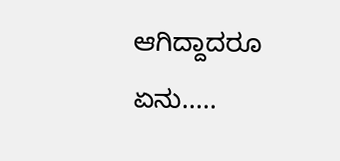ಆಗಿದ್ದಾದರೂ ಏನು.....